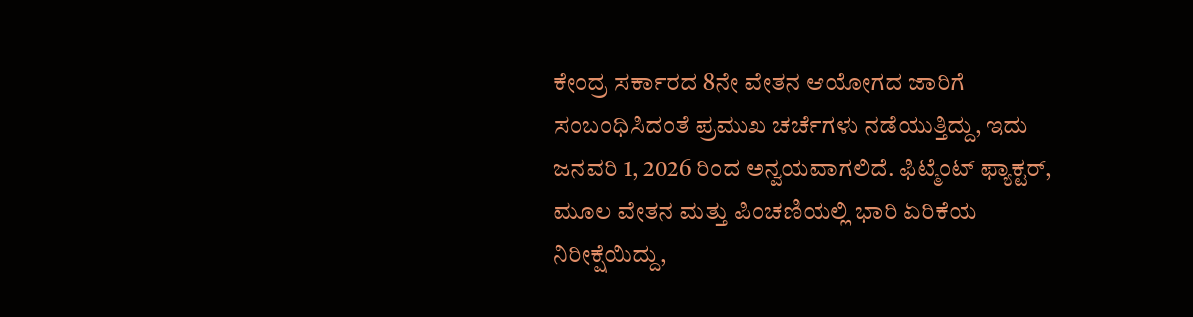ಕೇಂದ್ರ ಸರ್ಕಾರದ 8ನೇ ವೇತನ ಆಯೋಗದ ಜಾರಿಗೆ ಸಂಬಂಧಿಸಿದಂತೆ ಪ್ರಮುಖ ಚರ್ಚೆಗಳು ನಡೆಯುತ್ತಿದ್ದು, ಇದು ಜನವರಿ 1, 2026 ರಿಂದ ಅನ್ವಯವಾಗಲಿದೆ. ಫಿಟ್ಮೆಂಟ್ ಫ್ಯಾಕ್ಟರ್, ಮೂಲ ವೇತನ ಮತ್ತು ಪಿಂಚಣಿಯಲ್ಲಿ ಭಾರಿ ಏರಿಕೆಯ ನಿರೀಕ್ಷೆಯಿದ್ದು,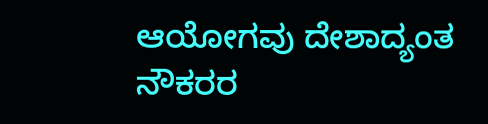ಆಯೋಗವು ದೇಶಾದ್ಯಂತ ನೌಕರರ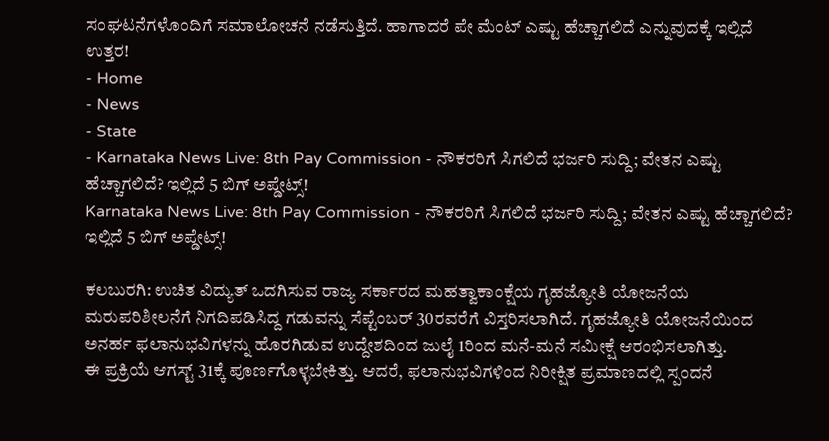ಸಂಘಟನೆಗಳೊಂದಿಗೆ ಸಮಾಲೋಚನೆ ನಡೆಸುತ್ತಿದೆ. ಹಾಗಾದರೆ ಪೇ ಮೆಂಟ್ ಎಷ್ಟು ಹೆಚ್ಚಾಗಲಿದೆ ಎನ್ನುವುದಕ್ಕೆ ಇಲ್ಲಿದೆ ಉತ್ತರ!
- Home
- News
- State
- Karnataka News Live: 8th Pay Commission - ನೌಕರರಿಗೆ ಸಿಗಲಿದೆ ಭರ್ಜರಿ ಸುದ್ದಿ; ವೇತನ ಎಷ್ಟು ಹೆಚ್ಚಾಗಲಿದೆ? ಇಲ್ಲಿದೆ 5 ಬಿಗ್ ಅಪ್ಡೇಟ್ಸ್!
Karnataka News Live: 8th Pay Commission - ನೌಕರರಿಗೆ ಸಿಗಲಿದೆ ಭರ್ಜರಿ ಸುದ್ದಿ; ವೇತನ ಎಷ್ಟು ಹೆಚ್ಚಾಗಲಿದೆ? ಇಲ್ಲಿದೆ 5 ಬಿಗ್ ಅಪ್ಡೇಟ್ಸ್!

ಕಲಬುರಗಿ: ಉಚಿತ ವಿದ್ಯುತ್ ಒದಗಿಸುವ ರಾಜ್ಯ ಸರ್ಕಾರದ ಮಹತ್ವಾಕಾಂಕ್ಷೆಯ ಗೃಹಜ್ಯೋತಿ ಯೋಜನೆಯ ಮರುಪರಿಶೀಲನೆಗೆ ನಿಗದಿಪಡಿಸಿದ್ದ ಗಡುವನ್ನು ಸೆಪ್ಟೆಂಬರ್ 30ರವರೆಗೆ ವಿಸ್ತರಿಸಲಾಗಿದೆ. ಗೃಹಜ್ಯೋತಿ ಯೋಜನೆಯಿಂದ ಅನರ್ಹ ಫಲಾನುಭವಿಗಳನ್ನು ಹೊರಗಿಡುವ ಉದ್ದೇಶದಿಂದ ಜುಲೈ 1ರಿಂದ ಮನೆ-ಮನೆ ಸಮೀಕ್ಷೆ ಆರಂಭಿಸಲಾಗಿತ್ತು.
ಈ ಪ್ರಕ್ರಿಯೆ ಆಗಸ್ಟ್ 31ಕ್ಕೆ ಪೂರ್ಣಗೊಳ್ಳಬೇಕಿತ್ತು. ಆದರೆ, ಫಲಾನುಭವಿಗಳಿಂದ ನಿರೀಕ್ಷಿತ ಪ್ರಮಾಣದಲ್ಲಿ ಸ್ಪಂದನೆ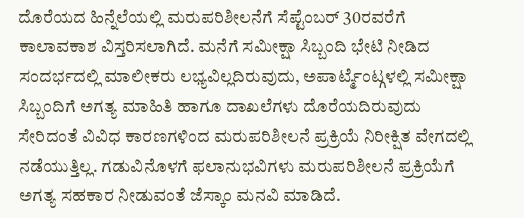ದೊರೆಯದ ಹಿನ್ನೆಲೆಯಲ್ಲಿ ಮರುಪರಿಶೀಲನೆಗೆ ಸೆಪ್ಟೆಂಬರ್ 30ರವರೆಗೆ ಕಾಲಾವಕಾಶ ವಿಸ್ತರಿಸಲಾಗಿದೆ. ಮನೆಗೆ ಸಮೀಕ್ಷಾ ಸಿಬ್ಬಂದಿ ಭೇಟಿ ನೀಡಿದ ಸಂದರ್ಭದಲ್ಲಿ ಮಾಲೀಕರು ಲಭ್ಯವಿಲ್ಲದಿರುವುದು, ಅಪಾರ್ಟ್ಮೆಂಟ್ಗಳಲ್ಲಿ ಸಮೀಕ್ಷಾ ಸಿಬ್ಬಂದಿಗೆ ಅಗತ್ಯ ಮಾಹಿತಿ ಹಾಗೂ ದಾಖಲೆಗಳು ದೊರೆಯದಿರುವುದು ಸೇರಿದಂತೆ ವಿವಿಧ ಕಾರಣಗಳಿಂದ ಮರುಪರಿಶೀಲನೆ ಪ್ರಕ್ರಿಯೆ ನಿರೀಕ್ಷಿತ ವೇಗದಲ್ಲಿ ನಡೆಯುತ್ತಿಲ್ಲ. ಗಡುವಿನೊಳಗೆ ಫಲಾನುಭವಿಗಳು ಮರುಪರಿಶೀಲನೆ ಪ್ರಕ್ರಿಯೆಗೆ ಅಗತ್ಯ ಸಹಕಾರ ನೀಡುವಂತೆ ಜೆಸ್ಕಾಂ ಮನವಿ ಮಾಡಿದೆ.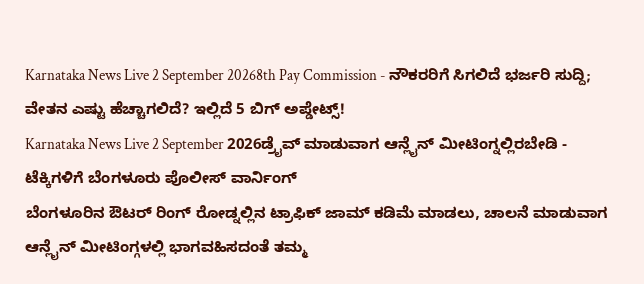Karnataka News Live 2 September 20268th Pay Commission - ನೌಕರರಿಗೆ ಸಿಗಲಿದೆ ಭರ್ಜರಿ ಸುದ್ದಿ; ವೇತನ ಎಷ್ಟು ಹೆಚ್ಚಾಗಲಿದೆ? ಇಲ್ಲಿದೆ 5 ಬಿಗ್ ಅಪ್ಡೇಟ್ಸ್!
Karnataka News Live 2 September 2026ಡ್ರೈವ್ ಮಾಡುವಾಗ ಆನ್ಲೈನ್ ಮೀಟಿಂಗ್ನಲ್ಲಿರಬೇಡಿ - ಟೆಕ್ಕಿಗಳಿಗೆ ಬೆಂಗಳೂರು ಪೊಲೀಸ್ ವಾರ್ನಿಂಗ್
ಬೆಂಗಳೂರಿನ ಔಟರ್ ರಿಂಗ್ ರೋಡ್ನಲ್ಲಿನ ಟ್ರಾಫಿಕ್ ಜಾಮ್ ಕಡಿಮೆ ಮಾಡಲು, ಚಾಲನೆ ಮಾಡುವಾಗ ಆನ್ಲೈನ್ ಮೀಟಿಂಗ್ಗಳಲ್ಲಿ ಭಾಗವಹಿಸದಂತೆ ತಮ್ಮ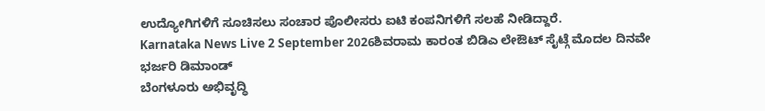ಉದ್ಯೋಗಿಗಳಿಗೆ ಸೂಚಿಸಲು ಸಂಚಾರ ಪೊಲೀಸರು ಐಟಿ ಕಂಪನಿಗಳಿಗೆ ಸಲಹೆ ನೀಡಿದ್ದಾರೆ.
Karnataka News Live 2 September 2026ಶಿವರಾಮ ಕಾರಂತ ಬಿಡಿಎ ಲೇಔಟ್ ಸೈಟ್ಗೆ ಮೊದಲ ದಿನವೇ ಭರ್ಜರಿ ಡಿಮಾಂಡ್
ಬೆಂಗಳೂರು ಅಭಿವೃದ್ಧಿ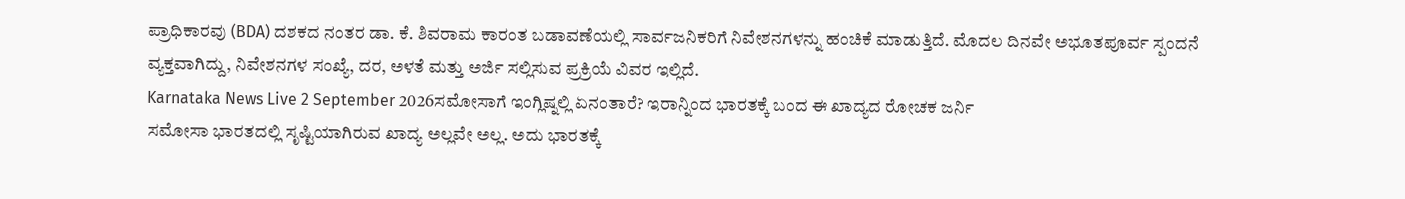ಪ್ರಾಧಿಕಾರವು (BDA) ದಶಕದ ನಂತರ ಡಾ. ಕೆ. ಶಿವರಾಮ ಕಾರಂತ ಬಡಾವಣೆಯಲ್ಲಿ ಸಾರ್ವಜನಿಕರಿಗೆ ನಿವೇಶನಗಳನ್ನು ಹಂಚಿಕೆ ಮಾಡುತ್ತಿದೆ. ಮೊದಲ ದಿನವೇ ಅಭೂತಪೂರ್ವ ಸ್ಪಂದನೆ ವ್ಯಕ್ತವಾಗಿದ್ದು, ನಿವೇಶನಗಳ ಸಂಖ್ಯೆ, ದರ, ಅಳತೆ ಮತ್ತು ಅರ್ಜಿ ಸಲ್ಲಿಸುವ ಪ್ರಕ್ರಿಯೆ ವಿವರ ಇಲ್ಲಿದೆ.
Karnataka News Live 2 September 2026ಸಮೋಸಾಗೆ ಇಂಗ್ಲಿಷ್ನಲ್ಲಿ ಏನಂತಾರೆ? ಇರಾನ್ನಿಂದ ಭಾರತಕ್ಕೆ ಬಂದ ಈ ಖಾದ್ಯದ ರೋಚಕ ಜರ್ನಿ
ಸಮೋಸಾ ಭಾರತದಲ್ಲಿ ಸೃಷ್ಟಿಯಾಗಿರುವ ಖಾದ್ಯ ಅಲ್ಲವೇ ಅಲ್ಲ. ಅದು ಭಾರತಕ್ಕೆ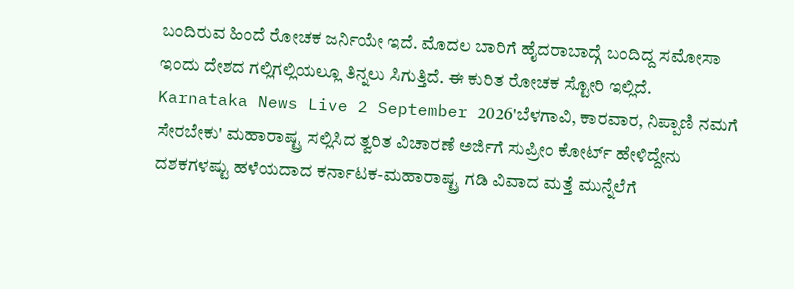ಬಂದಿರುವ ಹಿಂದೆ ರೋಚಕ ಜರ್ನಿಯೇ ಇದೆ. ಮೊದಲ ಬಾರಿಗೆ ಹೈದರಾಬಾದ್ಗೆ ಬಂದಿದ್ದ ಸಮೋಸಾ ಇಂದು ದೇಶದ ಗಲ್ಲಿಗಲ್ಲಿಯಲ್ಲೂ ತಿನ್ನಲು ಸಿಗುತ್ತಿದೆ. ಈ ಕುರಿತ ರೋಚಕ ಸ್ಟೋರಿ ಇಲ್ಲಿದೆ.
Karnataka News Live 2 September 2026'ಬೆಳಗಾವಿ, ಕಾರವಾರ, ನಿಪ್ಪಾಣಿ ನಮಗೆ ಸೇರಬೇಕು' ಮಹಾರಾಷ್ಟ್ರ ಸಲ್ಲಿಸಿದ ತ್ವರಿತ ವಿಚಾರಣೆ ಅರ್ಜಿಗೆ ಸುಪ್ರೀಂ ಕೋರ್ಟ್ ಹೇಳಿದ್ದೇನು
ದಶಕಗಳಷ್ಟು ಹಳೆಯದಾದ ಕರ್ನಾಟಕ-ಮಹಾರಾಷ್ಟ್ರ ಗಡಿ ವಿವಾದ ಮತ್ತೆ ಮುನ್ನೆಲೆಗೆ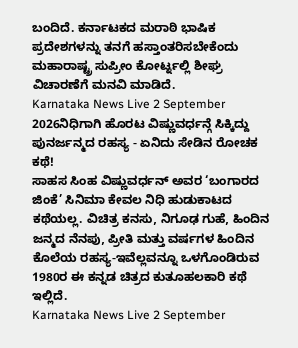ಬಂದಿದೆ. ಕರ್ನಾಟಕದ ಮರಾಠಿ ಭಾಷಿಕ ಪ್ರದೇಶಗಳನ್ನು ತನಗೆ ಹಸ್ತಾಂತರಿಸಬೇಕೆಂದು ಮಹಾರಾಷ್ಟ್ರ ಸುಪ್ರೀಂ ಕೋರ್ಟ್ನಲ್ಲಿ ಶೀಘ್ರ ವಿಚಾರಣೆಗೆ ಮನವಿ ಮಾಡಿದೆ.
Karnataka News Live 2 September 2026ನಿಧಿಗಾಗಿ ಹೊರಟ ವಿಷ್ಣುವರ್ಧನ್ಗೆ ಸಿಕ್ಕಿದ್ದು ಪುನರ್ಜನ್ಮದ ರಹಸ್ಯ - ಏನಿದು ಸೇಡಿನ ರೋಚಕ ಕಥೆ!
ಸಾಹಸ ಸಿಂಹ ವಿಷ್ಣುವರ್ಧನ್ ಅವರ ‘ಬಂಗಾರದ ಜಿಂಕೆ’ ಸಿನಿಮಾ ಕೇವಲ ನಿಧಿ ಹುಡುಕಾಟದ ಕಥೆಯಲ್ಲ. ವಿಚಿತ್ರ ಕನಸು, ನಿಗೂಢ ಗುಹೆ, ಹಿಂದಿನ ಜನ್ಮದ ನೆನಪು, ಪ್ರೀತಿ ಮತ್ತು ವರ್ಷಗಳ ಹಿಂದಿನ ಕೊಲೆಯ ರಹಸ್ಯ-ಇವೆಲ್ಲವನ್ನೂ ಒಳಗೊಂಡಿರುವ 1980ರ ಈ ಕನ್ನಡ ಚಿತ್ರದ ಕುತೂಹಲಕಾರಿ ಕಥೆ ಇಲ್ಲಿದೆ.
Karnataka News Live 2 September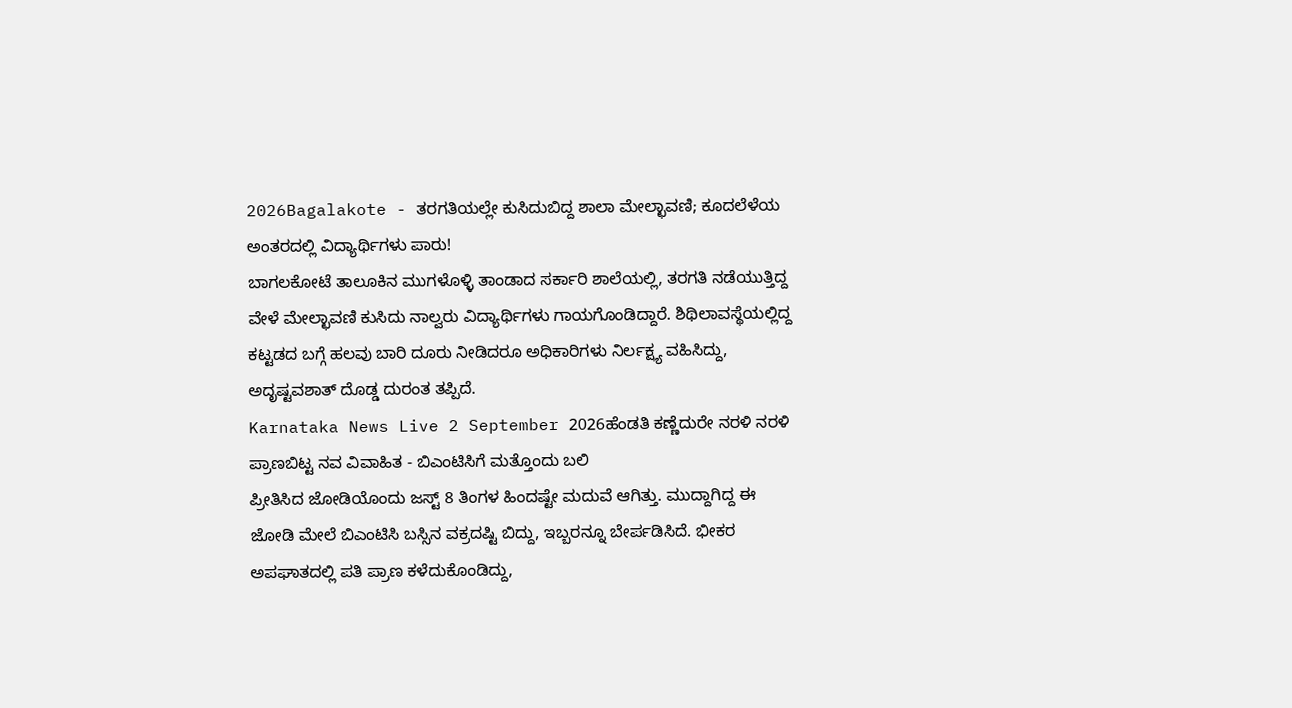2026Bagalakote - ತರಗತಿಯಲ್ಲೇ ಕುಸಿದುಬಿದ್ದ ಶಾಲಾ ಮೇಲ್ಛಾವಣಿ; ಕೂದಲೆಳೆಯ ಅಂತರದಲ್ಲಿ ವಿದ್ಯಾರ್ಥಿಗಳು ಪಾರು!
ಬಾಗಲಕೋಟೆ ತಾಲೂಕಿನ ಮುಗಳೊಳ್ಳಿ ತಾಂಡಾದ ಸರ್ಕಾರಿ ಶಾಲೆಯಲ್ಲಿ, ತರಗತಿ ನಡೆಯುತ್ತಿದ್ದ ವೇಳೆ ಮೇಲ್ಛಾವಣಿ ಕುಸಿದು ನಾಲ್ವರು ವಿದ್ಯಾರ್ಥಿಗಳು ಗಾಯಗೊಂಡಿದ್ದಾರೆ. ಶಿಥಿಲಾವಸ್ಥೆಯಲ್ಲಿದ್ದ ಕಟ್ಟಡದ ಬಗ್ಗೆ ಹಲವು ಬಾರಿ ದೂರು ನೀಡಿದರೂ ಅಧಿಕಾರಿಗಳು ನಿರ್ಲಕ್ಷ್ಯ ವಹಿಸಿದ್ದು, ಅದೃಷ್ಟವಶಾತ್ ದೊಡ್ಡ ದುರಂತ ತಪ್ಪಿದೆ.
Karnataka News Live 2 September 2026ಹೆಂಡತಿ ಕಣ್ಣೆದುರೇ ನರಳಿ ನರಳಿ ಪ್ರಾಣಬಿಟ್ಟ ನವ ವಿವಾಹಿತ - ಬಿಎಂಟಿಸಿಗೆ ಮತ್ತೊಂದು ಬಲಿ
ಪ್ರೀತಿಸಿದ ಜೋಡಿಯೊಂದು ಜಸ್ಟ್ 8 ತಿಂಗಳ ಹಿಂದಷ್ಟೇ ಮದುವೆ ಆಗಿತ್ತು. ಮುದ್ದಾಗಿದ್ದ ಈ ಜೋಡಿ ಮೇಲೆ ಬಿಎಂಟಿಸಿ ಬಸ್ಸಿನ ವಕ್ರದಷ್ಟಿ ಬಿದ್ದು, ಇಬ್ಬರನ್ನೂ ಬೇರ್ಪಡಿಸಿದೆ. ಭೀಕರ ಅಪಘಾತದಲ್ಲಿ ಪತಿ ಪ್ರಾಣ ಕಳೆದುಕೊಂಡಿದ್ದು,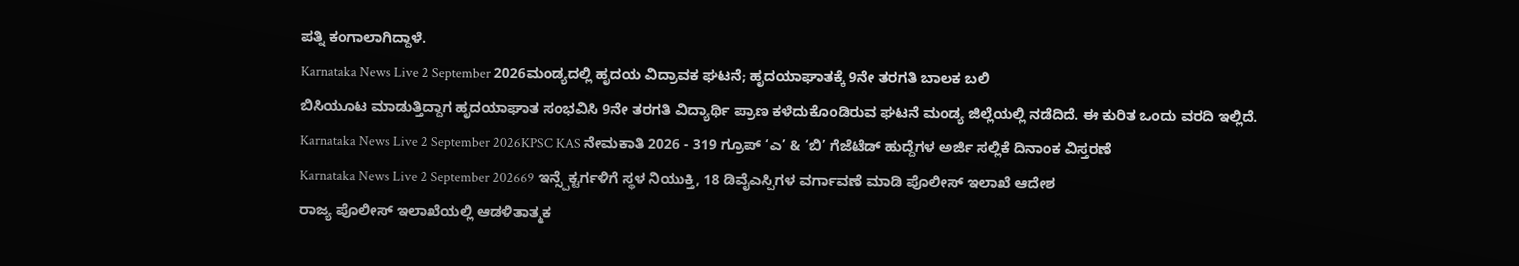ಪತ್ನಿ ಕಂಗಾಲಾಗಿದ್ದಾಳೆ.
Karnataka News Live 2 September 2026ಮಂಡ್ಯದಲ್ಲಿ ಹೃದಯ ವಿದ್ರಾವಕ ಘಟನೆ; ಹೃದಯಾಘಾತಕ್ಕೆ 9ನೇ ತರಗತಿ ಬಾಲಕ ಬಲಿ
ಬಿಸಿಯೂಟ ಮಾಡುತ್ತಿದ್ದಾಗ ಹೃದಯಾಘಾತ ಸಂಭವಿಸಿ 9ನೇ ತರಗತಿ ವಿದ್ಯಾರ್ಥಿ ಪ್ರಾಣ ಕಳೆದುಕೊಂಡಿರುವ ಘಟನೆ ಮಂಡ್ಯ ಜಿಲ್ಲೆಯಲ್ಲಿ ನಡೆದಿದೆ. ಈ ಕುರಿತ ಒಂದು ವರದಿ ಇಲ್ಲಿದೆ.
Karnataka News Live 2 September 2026KPSC KAS ನೇಮಕಾತಿ 2026 - 319 ಗ್ರೂಪ್ ‘ಎ’ & ‘ಬಿ’ ಗೆಜೆಟೆಡ್ ಹುದ್ದೆಗಳ ಅರ್ಜಿ ಸಲ್ಲಿಕೆ ದಿನಾಂಕ ವಿಸ್ತರಣೆ
Karnataka News Live 2 September 202669 ಇನ್ಸ್ಪೆಕ್ಟರ್ಗಳಿಗೆ ಸ್ಥಳ ನಿಯುಕ್ತಿ, 18 ಡಿವೈಎಸ್ಪಿಗಳ ವರ್ಗಾವಣೆ ಮಾಡಿ ಪೊಲೀಸ್ ಇಲಾಖೆ ಆದೇಶ
ರಾಜ್ಯ ಪೊಲೀಸ್ ಇಲಾಖೆಯಲ್ಲಿ ಆಡಳಿತಾತ್ಮಕ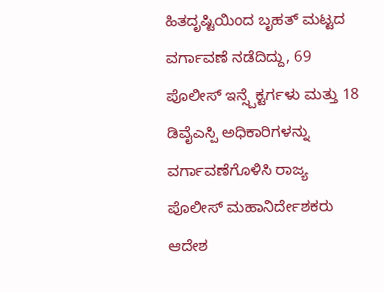ಹಿತದೃಷ್ಟಿಯಿಂದ ಬೃಹತ್ ಮಟ್ಟದ ವರ್ಗಾವಣೆ ನಡೆದಿದ್ದು, 69 ಪೊಲೀಸ್ ಇನ್ಸ್ಪೆಕ್ಟರ್ಗಳು ಮತ್ತು 18 ಡಿವೈಎಸ್ಪಿ ಅಧಿಕಾರಿಗಳನ್ನು ವರ್ಗಾವಣೆಗೊಳಿಸಿ ರಾಜ್ಯ ಪೊಲೀಸ್ ಮಹಾನಿರ್ದೇಶಕರು ಆದೇಶ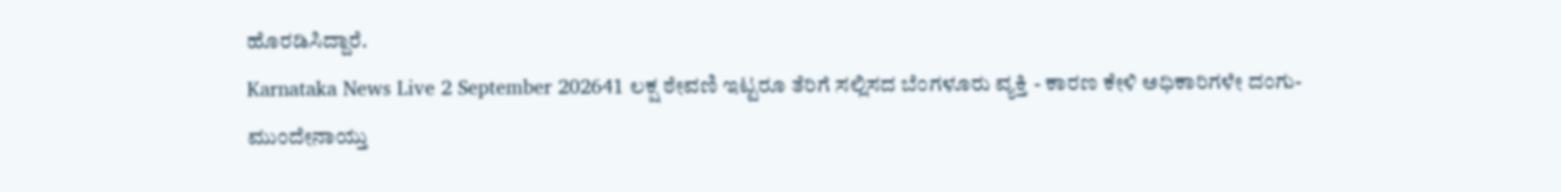ಹೊರಡಿಸಿದ್ದಾರೆ.
Karnataka News Live 2 September 202641 ಲಕ್ಷ ಠೇವಣಿ ಇಟ್ಟರೂ ತೆರಿಗೆ ಸಲ್ಲಿಸದ ಬೆಂಗಳೂರು ವ್ಯಕ್ತಿ - ಕಾರಣ ಕೇಳಿ ಅಧಿಕಾರಿಗಳೇ ದಂಗು-ಮುಂದೇನಾಯ್ತು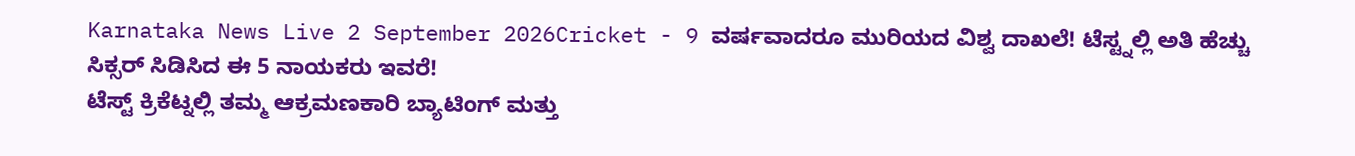Karnataka News Live 2 September 2026Cricket - 9 ವರ್ಷವಾದರೂ ಮುರಿಯದ ವಿಶ್ವ ದಾಖಲೆ! ಟೆಸ್ಟ್ನಲ್ಲಿ ಅತಿ ಹೆಚ್ಚು ಸಿಕ್ಸರ್ ಸಿಡಿಸಿದ ಈ 5 ನಾಯಕರು ಇವರೆ!
ಟೆಸ್ಟ್ ಕ್ರಿಕೆಟ್ನಲ್ಲಿ ತಮ್ಮ ಆಕ್ರಮಣಕಾರಿ ಬ್ಯಾಟಿಂಗ್ ಮತ್ತು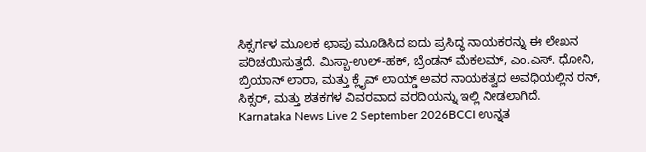ಸಿಕ್ಸರ್ಗಳ ಮೂಲಕ ಛಾಪು ಮೂಡಿಸಿದ ಐದು ಪ್ರಸಿದ್ಧ ನಾಯಕರನ್ನು ಈ ಲೇಖನ ಪರಿಚಯಿಸುತ್ತದೆ. ಮಿಸ್ಬಾ-ಉಲ್-ಹಕ್, ಬ್ರೆಂಡನ್ ಮೆಕಲಮ್, ಎಂ.ಎಸ್. ಧೋನಿ, ಬ್ರಿಯಾನ್ ಲಾರಾ, ಮತ್ತು ಕ್ಲೈವ್ ಲಾಯ್ಡ್ ಅವರ ನಾಯಕತ್ವದ ಅವಧಿಯಲ್ಲಿನ ರನ್, ಸಿಕ್ಸರ್, ಮತ್ತು ಶತಕಗಳ ವಿವರವಾದ ವರದಿಯನ್ನು ಇಲ್ಲಿ ನೀಡಲಾಗಿದೆ.
Karnataka News Live 2 September 2026BCCI ಉನ್ನತ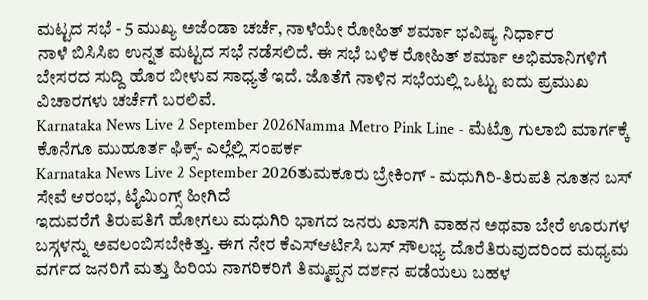ಮಟ್ಟದ ಸಭೆ - 5 ಮುಖ್ಯ ಅಜೆಂಡಾ ಚರ್ಚೆ, ನಾಳೆಯೇ ರೋಹಿತ್ ಶರ್ಮಾ ಭವಿಷ್ಯ ನಿರ್ಧಾರ
ನಾಳೆ ಬಿಸಿಸಿಐ ಉನ್ನತ ಮಟ್ಟದ ಸಭೆ ನಡೆಸಲಿದೆ. ಈ ಸಭೆ ಬಳಿಕ ರೋಹಿತ್ ಶರ್ಮಾ ಅಭಿಮಾನಿಗಳಿಗೆ ಬೇಸರದ ಸುದ್ದಿ ಹೊರ ಬೀಳುವ ಸಾಧ್ಯತೆ ಇದೆ. ಜೊತೆಗೆ ನಾಳಿನ ಸಭೆಯಲ್ಲಿ ಒಟ್ಟು ಐದು ಪ್ರಮುಖ ವಿಚಾರಗಳು ಚರ್ಚೆಗೆ ಬರಲಿವೆ.
Karnataka News Live 2 September 2026Namma Metro Pink Line - ಮೆಟ್ರೊ ಗುಲಾಬಿ ಮಾರ್ಗಕ್ಕೆ ಕೊನೆಗೂ ಮುಹೂರ್ತ ಫಿಕ್ಸ್- ಎಲ್ಲೆಲ್ಲಿ ಸಂಪರ್ಕ
Karnataka News Live 2 September 2026ತುಮಕೂರು ಬ್ರೇಕಿಂಗ್ - ಮಧುಗಿರಿ-ತಿರುಪತಿ ನೂತನ ಬಸ್ ಸೇವೆ ಆರಂಭ, ಟೈಮಿಂಗ್ಸ್ ಹೀಗಿದೆ
ಇದುವರೆಗೆ ತಿರುಪತಿಗೆ ಹೋಗಲು ಮಧುಗಿರಿ ಭಾಗದ ಜನರು ಖಾಸಗಿ ವಾಹನ ಅಥವಾ ಬೇರೆ ಊರುಗಳ ಬಸ್ಗಳನ್ನು ಅವಲಂಬಿಸಬೇಕಿತ್ತು. ಈಗ ನೇರ ಕೆಎಸ್ಆರ್ಟಿಸಿ ಬಸ್ ಸೌಲಭ್ಯ ದೊರೆತಿರುವುದರಿಂದ ಮಧ್ಯಮ ವರ್ಗದ ಜನರಿಗೆ ಮತ್ತು ಹಿರಿಯ ನಾಗರಿಕರಿಗೆ ತಿಮ್ಮಪ್ಪನ ದರ್ಶನ ಪಡೆಯಲು ಬಹಳ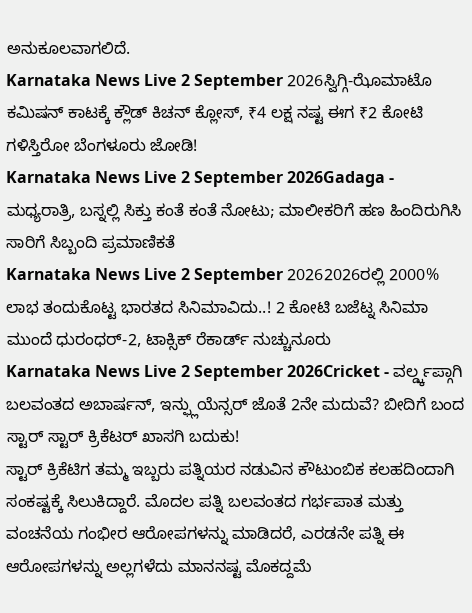ಅನುಕೂಲವಾಗಲಿದೆ.
Karnataka News Live 2 September 2026ಸ್ವಿಗ್ಗಿ-ಝೊಮಾಟೊ ಕಮಿಷನ್ ಕಾಟಕ್ಕೆ ಕ್ಲೌಡ್ ಕಿಚನ್ ಕ್ಲೋಸ್, ₹4 ಲಕ್ಷ ನಷ್ಟ ಈಗ ₹2 ಕೋಟಿ ಗಳಿಸ್ತಿರೋ ಬೆಂಗಳೂರು ಜೋಡಿ!
Karnataka News Live 2 September 2026Gadaga - ಮಧ್ಯರಾತ್ರಿ, ಬಸ್ನಲ್ಲಿ ಸಿಕ್ತು ಕಂತೆ ಕಂತೆ ನೋಟು; ಮಾಲೀಕರಿಗೆ ಹಣ ಹಿಂದಿರುಗಿಸಿ ಸಾರಿಗೆ ಸಿಬ್ಬಂದಿ ಪ್ರಮಾಣಿಕತೆ
Karnataka News Live 2 September 20262026ರಲ್ಲಿ 2000% ಲಾಭ ತಂದುಕೊಟ್ಟ ಭಾರತದ ಸಿನಿಮಾವಿದು..! 2 ಕೋಟಿ ಬಜೆಟ್ನ ಸಿನಿಮಾ ಮುಂದೆ ಧುರಂಧರ್-2, ಟಾಕ್ಸಿಕ್ ರೆಕಾರ್ಡ್ ನುಚ್ಚುನೂರು
Karnataka News Live 2 September 2026Cricket - ವರ್ಲ್ಡ್ಕಪ್ಗಾಗಿ ಬಲವಂತದ ಅಬಾರ್ಷನ್, ಇನ್ಫ್ಲುಯೆನ್ಸರ್ ಜೊತೆ 2ನೇ ಮದುವೆ? ಬೀದಿಗೆ ಬಂದ ಸ್ಟಾರ್ ಸ್ಟಾರ್ ಕ್ರಿಕೆಟರ್ ಖಾಸಗಿ ಬದುಕು!
ಸ್ಟಾರ್ ಕ್ರಿಕೆಟಿಗ ತಮ್ಮ ಇಬ್ಬರು ಪತ್ನಿಯರ ನಡುವಿನ ಕೌಟುಂಬಿಕ ಕಲಹದಿಂದಾಗಿ ಸಂಕಷ್ಟಕ್ಕೆ ಸಿಲುಕಿದ್ದಾರೆ. ಮೊದಲ ಪತ್ನಿ ಬಲವಂತದ ಗರ್ಭಪಾತ ಮತ್ತು ವಂಚನೆಯ ಗಂಭೀರ ಆರೋಪಗಳನ್ನು ಮಾಡಿದರೆ, ಎರಡನೇ ಪತ್ನಿ ಈ ಆರೋಪಗಳನ್ನು ಅಲ್ಲಗಳೆದು ಮಾನನಷ್ಟ ಮೊಕದ್ದಮೆ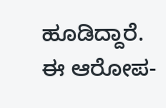ಹೂಡಿದ್ದಾರೆ. ಈ ಆರೋಪ-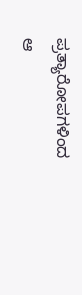ಪ್ರತ್ಯಾರೋಪಗಳಿಂದ ಆ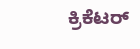ಕ್ರಿಕೆಟರ್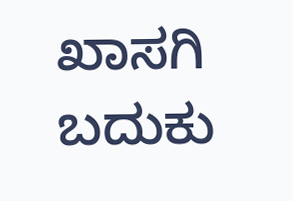ಖಾಸಗಿ ಬದುಕು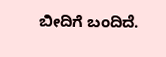ಬೀದಿಗೆ ಬಂದಿದೆ.